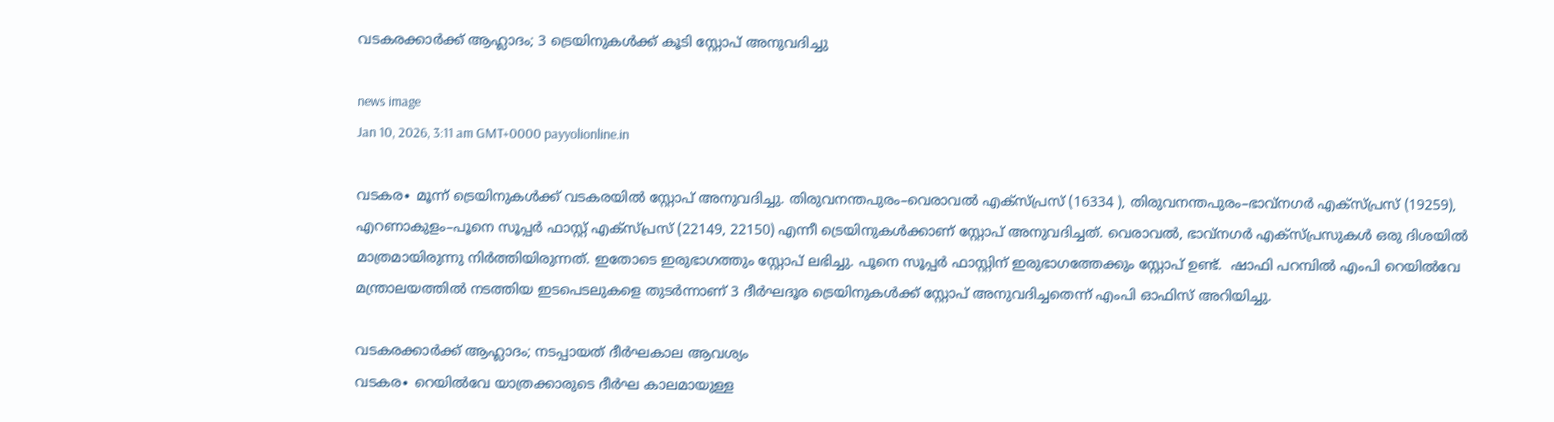വടകരക്കാർക്ക് ആഹ്ലാദം; 3 ട്രെയിനുകൾക്ക് കൂടി സ്റ്റോപ് അനുവദിച്ചു

news image
Jan 10, 2026, 3:11 am GMT+0000 payyolionline.in

വടകര∙ മൂന്ന് ട്രെയിനുകൾക്ക് വടകരയിൽ സ്റ്റോപ് അനുവദിച്ചു. തിരുവനന്തപുരം–വെരാവൽ എക്സ്പ്രസ് (16334 ), തിരുവനന്തപുരം–ഭാവ്നഗർ എക്സ്പ്രസ് (19259), എറണാകുളം–പൂനെ സൂപ്പർ ഫാസ്റ്റ് എക്സ്പ്രസ് (22149, 22150) എന്നീ ട്രെയിനുകൾക്കാണ് സ്റ്റോപ് അനുവദിച്ചത്. വെരാവൽ, ഭാവ്നഗർ എക്സ്പ്രസുകൾ ഒരു ദിശയിൽ മാത്രമായിരുന്നു നിർത്തിയിരുന്നത്. ഇതോടെ ഇരുഭാഗത്തും സ്റ്റോപ് ലഭിച്ചു. പൂനെ സൂപ്പർ ഫാസ്റ്റിന് ഇരുഭാഗത്തേക്കും സ്റ്റോപ് ഉണ്ട്.  ഷാഫി പറമ്പിൽ എംപി റെയിൽവേ മന്ത്രാലയത്തിൽ നടത്തിയ ഇടപെടലുകളെ തുടർന്നാണ് 3 ദീർഘദൂര ട്രെയിനുകൾക്ക് സ്റ്റോപ് അനുവദിച്ചതെന്ന് എംപി ഓഫിസ് അറിയിച്ചു.

വടകരക്കാർക്ക് ആഹ്ലാദം; നടപ്പായത് ദീർഘകാല ആവശ്യം
വടകര∙ റെയിൽവേ യാത്രക്കാരുടെ ദീർഘ കാലമായുള്ള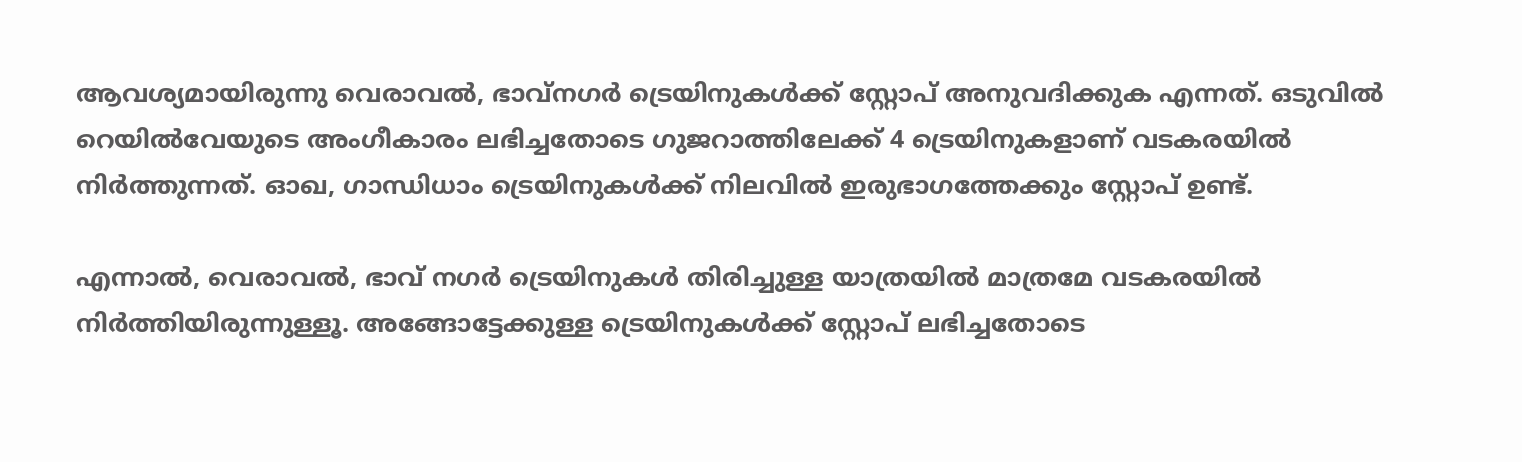ആവശ്യമായിരുന്നു വെരാവൽ, ഭാവ്നഗർ ട്രെയിനുകൾക്ക് സ്റ്റോപ് അനുവദിക്കുക എന്നത്. ഒടുവിൽ റെയിൽവേയുടെ അംഗീകാരം ലഭിച്ചതോടെ ഗുജറാത്തിലേക്ക് 4 ട്രെയിനുകളാണ് വടകരയിൽ നിർത്തുന്നത്. ഓഖ, ഗാന്ധിധാം ട്രെയിനുകൾക്ക് നിലവിൽ ഇരുഭാഗത്തേക്കും സ്റ്റോപ് ഉണ്ട്.

എന്നാൽ, വെരാവൽ, ഭാവ് നഗർ ട്രെയിനുകൾ തിരിച്ചുള്ള യാത്രയിൽ മാത്രമേ വടകരയിൽ നിർത്തിയിരുന്നുള്ളൂ. അങ്ങോട്ടേക്കുള്ള ട്രെയിനുകൾക്ക് സ്റ്റോപ് ലഭിച്ചതോടെ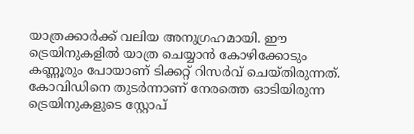യാത്രക്കാർക്ക് വലിയ അനുഗ്രഹമായി. ഈ ട്രെയിനുകളിൽ യാത്ര ചെയ്യാൻ കോഴിക്കോടും കണ്ണൂരും പോയാണ് ടിക്കറ്റ് റിസർവ് ചെയ്തിരുന്നത്. കോവിഡിനെ തുടർന്നാണ് നേരത്തെ ഓടിയിരുന്ന ട്രെയിനുകളുടെ സ്റ്റോപ്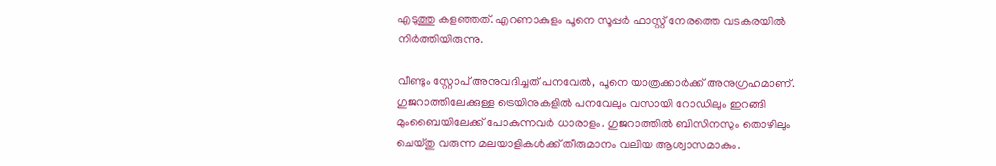എടുത്തു കളഞ്ഞത്. എറണാകുളം പൂനെ സൂപ്പർ ഫാസ്റ്റ് നേരത്തെ വടകരയിൽ നിർത്തിയിരുന്നു.

വീണ്ടും സ്റ്റോപ് അനുവദിച്ചത് പനവേൽ, പൂനെ യാത്രക്കാർക്ക് അനുഗ്രഹമാണ്. ഗുജറാത്തിലേക്കുള്ള ട്രെയിനുകളിൽ പനവേലും വസായി റോഡിലും ഇറങ്ങി മുംബൈയിലേക്ക് പോകുന്നവർ ധാരാളം. ഗുജറാത്തിൽ ബിസിനസും തൊഴിലും ചെയ്തു വരുന്ന മലയാളികൾക്ക് തീരുമാനം വലിയ ആശ്വാസമാകും.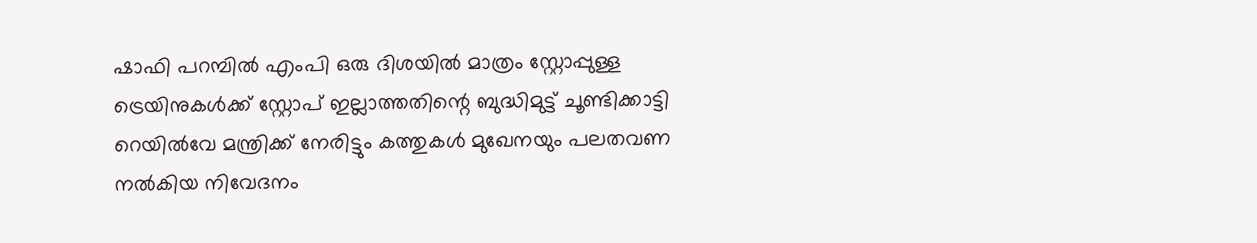ഷാഫി പറമ്പിൽ എംപി ഒരു ദിശയിൽ മാത്രം സ്റ്റോപ്പുള്ള ട്രെയിനുകൾക്ക് സ്റ്റോപ് ഇല്ലാത്തതിന്റെ ബുദ്ധിമുട്ട് ചൂണ്ടിക്കാട്ടി റെയിൽവേ മന്ത്രിക്ക് നേരിട്ടും കത്തുകൾ മുഖേനയും പലതവണ നൽകിയ നിവേദനം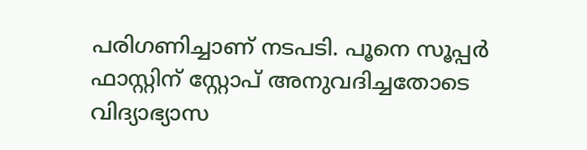പരിഗണിച്ചാണ് നടപടി. പൂനെ സൂപ്പർ ഫാസ്റ്റിന് സ്റ്റോപ് അനുവദിച്ചതോടെ വിദ്യാഭ്യാസ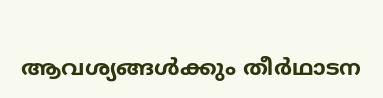ആവശ്യങ്ങൾക്കും തീർഥാടന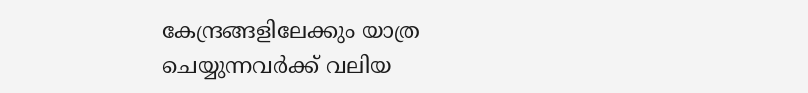കേന്ദ്രങ്ങളിലേക്കും യാത്ര ചെയ്യുന്നവർക്ക് വലിയ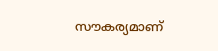സൗകര്യമാണ്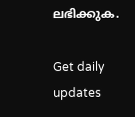ലഭിക്കുക.

Get daily updates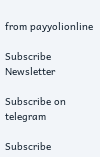from payyolionline

Subscribe Newsletter

Subscribe on telegram

Subscribe